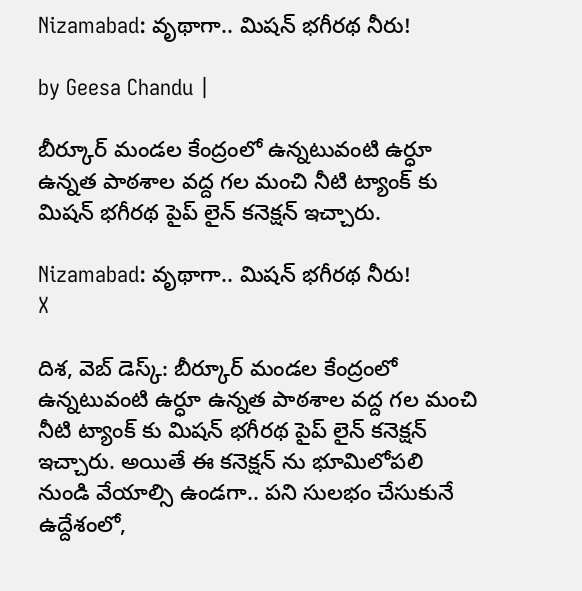Nizamabad: వృథాగా.. మిషన్ భగీరథ నీరు!

by Geesa Chandu |

బీర్కూర్ మండల కేంద్రంలో ఉన్నటువంటి ఉర్ధూ ఉన్నత పాఠశాల వద్ద గల మంచి నీటి ట్యాంక్ కు మిషన్ భగీరథ పైప్ లైన్ కనెక్షన్ ఇచ్చారు.

Nizamabad: వృథాగా.. మిషన్ భగీరథ నీరు!
X

దిశ, వెబ్ డెస్క్: బీర్కూర్ మండల కేంద్రంలో ఉన్నటువంటి ఉర్ధూ ఉన్నత పాఠశాల వద్ద గల మంచి నీటి ట్యాంక్ కు మిషన్ భగీరథ పైప్ లైన్ కనెక్షన్ ఇచ్చారు. అయితే ఈ కనెక్షన్ ను భూమిలోపలి నుండి వేయాల్సి ఉండగా.. పని సులభం చేసుకునే ఉద్దేశంలో,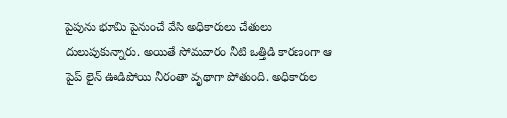పైపును భూమి పైనుంచే వేసి అధికారులు చేతులు దులుపుకున్నారు. అయితే సోమవారం నీటి ఒత్తిడి కారణంగా ఆ పైప్ లైన్ ఊడిపోయి నీరంతా వృథాగా పోతుంది. అధికారుల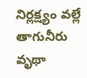నిర్లక్ష్యం వల్లే తాగునీరు వృథా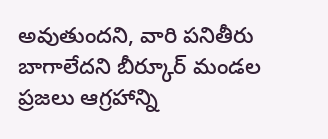అవుతుందని, వారి పనితీరు బాగాలేదని బీర్కూర్ మండల ప్రజలు ఆగ్రహాన్ని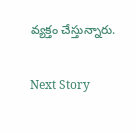వ్యక్తం చేస్తున్నారు.

Next Story